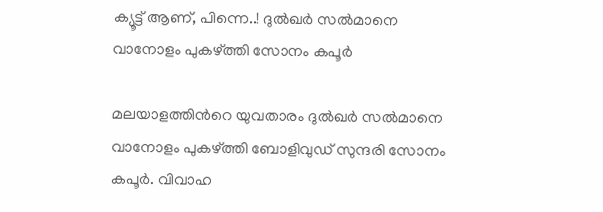ക്യൂട്ട് ആണ്, പിന്നെ..! ദുൽഖർ സൽമാനെ വാനോളം പുകഴ്ത്തി സോനം കപൂർ

മലയാളത്തിന്‍റെ യുവതാരം ദുൽഖർ സൽമാനെ വാനോളം പുകഴ്ത്തി ബോളിവുഡ് സുന്ദരി സോനം കപൂർ. വിവാഹ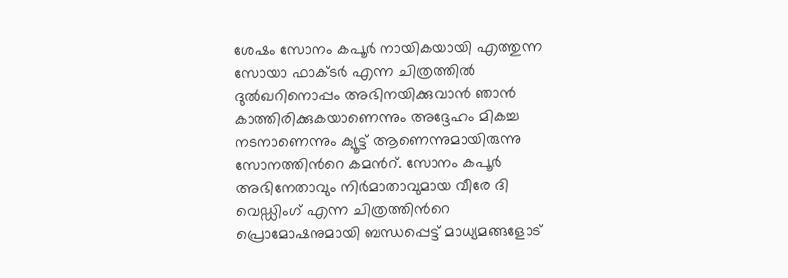ശേഷം സോനം കപൂർ നായികയായി എത്തുന്ന സോയാ ഫാക്ടർ എന്ന ചിത്രത്തിൽ ദുൽഖറിനൊപ്പം അഭിനയിക്കുവാൻ ഞാൻ കാത്തിരിക്കുകയാണെന്നും അദ്ദേഹം മികച്ച നടനാണെന്നും ക്യൂട്ട് ആണെന്നുമായിരുന്നു സോനത്തിന്‍റെ കമന്‍റ്. സോനം കപൂർ അഭിനേതാവും നിർമാതാവുമായ വീരേ ദി വെഡ്ഡിംഗ് എന്ന ചിത്രത്തിന്‍റെ പ്രൊമോഷനുമായി ബന്ധപ്പെട്ട് മാധ്യമങ്ങളോട്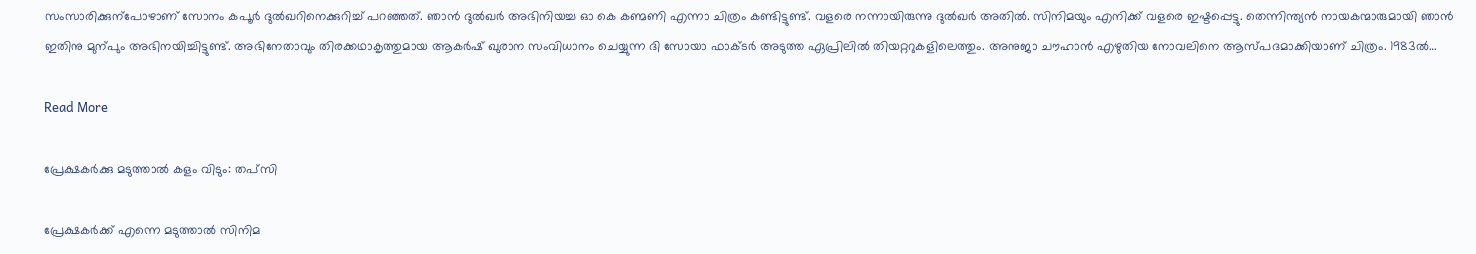സംസാരിക്കുന്പോഴാണ് സോനം കപൂർ ദുൽഖറിനെക്കുറിച്ച് പറഞ്ഞത്. ഞാൻ ദുൽഖർ അഭിനിയച്ച ഓ കെ കണ്മണി എന്നാ ചിത്രം കണ്ടിട്ടുണ്ട്. വളരെ നന്നായിരുന്നു ദുൽഖർ അതിൽ. സിനിമയും എനിക്ക് വളരെ ഇഷ്ടപ്പെട്ടു. തെന്നിന്ത്യൻ നായകന്മാരുമായി ഞാൻ ഇതിനു മുന്പും അഭിനയിച്ചിട്ടുണ്ട്. അഭിനേതാവും തിരക്കഥാകൃത്തുമായ ആകർഷ് ഖുരാന സംവിധാനം ചെയ്യുന്ന ദി സോയാ ഫാക്ടർ അടുത്ത ഏപ്രിലിൽ തി‍യറ്ററുകളിലെത്തും. അനുജാ ചൗഹാൻ എഴുതിയ നോവലിനെ ആസ്പദമാക്കിയാണ് ചിത്രം. 1983ൽ…

Read More

പ്രേക്ഷകർക്കു മടുത്താൽ കളം വിടും: തപ്സി

പ്രേക്ഷകർക്ക് എന്നെ മടുത്താൽ സിനിമ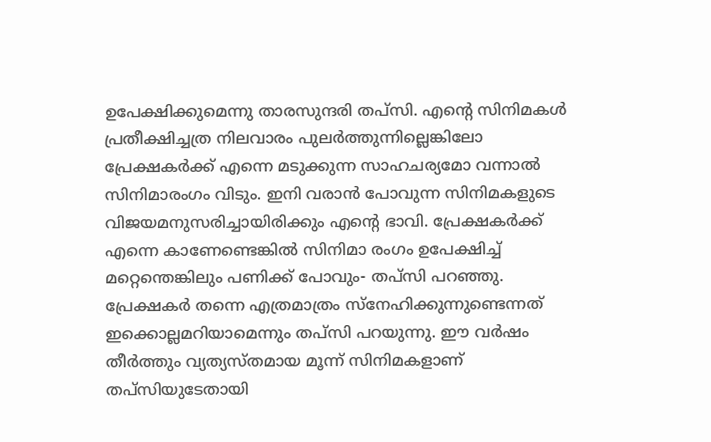ഉപേക്ഷിക്കുമെന്നു താരസുന്ദരി തപ്സി. എന്‍റെ സിനിമകൾ പ്രതീക്ഷിച്ചത്ര നിലവാരം പുലർത്തുന്നില്ലെങ്കിലോ പ്രേക്ഷകർക്ക് എന്നെ മടുക്കുന്ന സാഹചര്യമോ വന്നാൽ സിനിമാരംഗം വിടും. ഇനി വരാൻ പോവുന്ന സിനിമകളുടെ വിജയമനുസരിച്ചായിരിക്കും എന്‍റെ ഭാവി. പ്രേക്ഷകർക്ക് എന്നെ കാണേണ്ടെങ്കിൽ സിനിമാ രംഗം ഉപേക്ഷിച്ച് മറ്റെന്തെങ്കിലും പണിക്ക് പോവും- തപ്സി പറഞ്ഞു. പ്രേക്ഷകർ തന്നെ എത്രമാത്രം സ്നേഹിക്കുന്നുണ്ടെന്നത് ഇക്കൊല്ലമറിയാമെന്നും തപ്സി പറയുന്നു. ഈ വർഷം തീർത്തും വ്യത്യസ്തമായ മൂന്ന് സിനിമകളാണ് തപ്സിയുടേതായി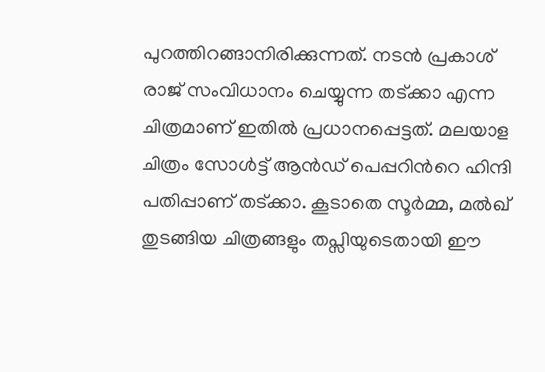പുറത്തിറങ്ങാനിരിക്കുന്നത്. നടൻ പ്രകാശ് രാജ് സംവിധാനം ചെയ്യുന്ന തട്ക്കാ എന്ന ചിത്രമാണ് ഇതിൽ പ്രധാനപ്പെട്ടത്. മലയാള ചിത്രം സോൾട്ട് ആൻഡ് പെപ്പറിന്‍റെ ഹിന്ദി പതിപ്പാണ് തട്ക്കാ. കൂടാതെ സൂർമ്മ, മൽഖ് തുടങ്ങിയ ചിത്രങ്ങളും തപ്സിയുടെതായി ഈ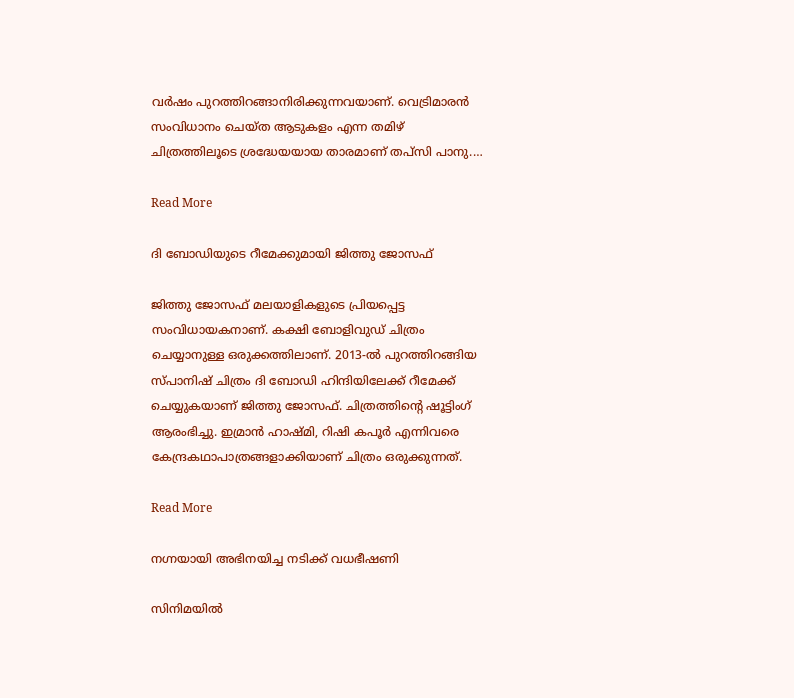വർഷം പുറത്തിറങ്ങാനിരിക്കുന്നവയാണ്. വെട്രിമാരൻ സംവിധാനം ചെയ്ത ആടുകളം എന്ന തമിഴ് ചിത്രത്തിലൂടെ ശ്രദ്ധേയയായ താരമാണ് തപ്സി പാനു.…

Read More

ദി ബോഡിയുടെ റീമേക്കുമായി ജിത്തു ജോസഫ്

ജിത്തു ജോസഫ് മലയാളികളുടെ പ്രിയപ്പെട്ട സംവിധായകനാണ്. കക്ഷി ബോളിവുഡ് ചിത്രം ചെയ്യാനുള്ള ഒരുക്കത്തിലാണ്. 2013-ൽ പുറത്തിറങ്ങിയ സ്പാനിഷ് ചിത്രം ദി ബോഡി ഹിന്ദിയിലേക്ക് റീമേക്ക് ചെയ്യുകയാണ് ജിത്തു ജോസഫ്. ചിത്രത്തിന്‍റെ ഷൂട്ടിംഗ് ആരംഭിച്ചു. ഇമ്രാൻ ഹാഷ്മി, റിഷി കപൂർ എന്നിവരെ കേന്ദ്രകഥാപാത്രങ്ങളാക്കിയാണ് ചിത്രം ഒരുക്കുന്നത്.

Read More

നഗ്നയായി അഭിനയിച്ച നടിക്ക് വധഭീഷണി

സിനിമയിൽ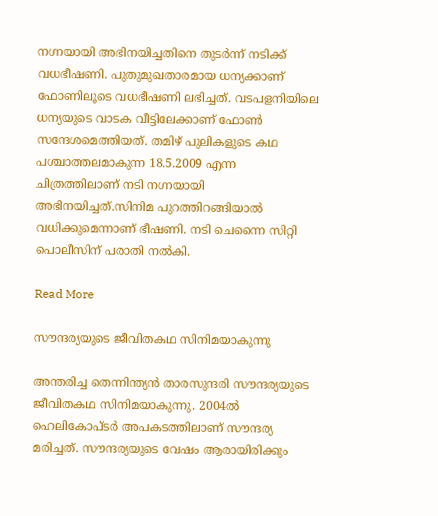നഗ്നയായി അഭിനയിച്ചതിനെ തുടർന്ന് നടിക്ക് വധഭീഷണി. പുതുമുഖതാരമായ ധന്യക്കാണ് ഫോണിലൂടെ വധഭീഷണി ലഭിച്ചത്. വടപളനിയിലെ ധന്യയുടെ വാടക വീട്ടിലേക്കാണ് ഫോൺ സന്ദേശമെത്തിയത്. തമിഴ് പുലികളുടെ കഥ പശ്ചാത്തലമാകുന്ന 18.5.2009 എന്ന ചിത്രത്തിലാണ് നടി നഗ്നയായി അഭിനയിച്ചത്.സിനിമ പുറത്തിറങ്ങിയാല്‍ വധിക്കുമെന്നാണ് ഭീഷണി. നടി ചെന്നൈ സിറ്റി പൊലീസിന് പരാതി നൽകി.

Read More

സൗന്ദര്യയുടെ ജീവിതകഥ സിനിമയാകുന്നു

അന്തരിച്ച തെന്നിന്ത്യൻ താരസുന്ദരി സൗന്ദര്യയുടെ ജീവിതകഥ സിനിമയാകുന്നു. 2004ൽ ഹെലികോപ്ടർ അപകടത്തിലാണ് സൗന്ദര്യ മരിച്ചത്. സൗന്ദര്യയുടെ വേഷം ആരായിരിക്കും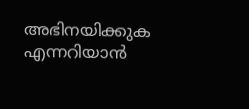അഭിനയിക്കുക എന്നറിയാൻ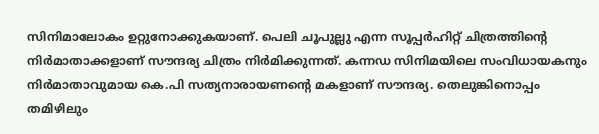സിനിമാലോകം ഉറ്റുനോക്കുകയാണ്. പെലി ചൂപുല്ലു എന്ന സൂപ്പർഹിറ്റ് ചിത്രത്തിന്‍റെ നിർമാതാക്കളാണ് സൗന്ദര്യ ചിത്രം നിർമിക്കുന്നത്. കന്നഡ സിനിമയിലെ സംവിധായകനും നിർമാതാവുമായ കെ.പി സത്യനാരായണന്‍റെ മകളാണ് സൗന്ദര്യ. തെലുങ്കിനൊപ്പം തമിഴിലും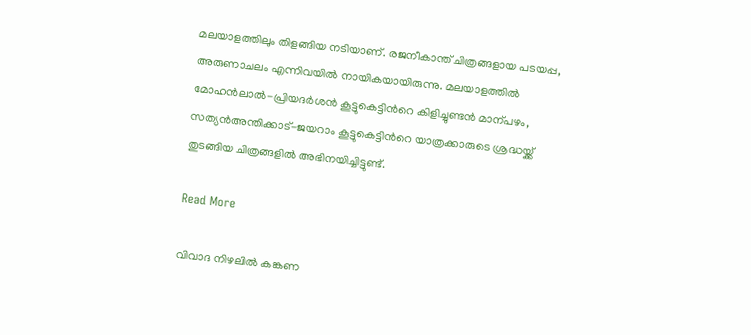മലയാളത്തിലും തിളങ്ങിയ നടിയാണ്. രജനീകാന്ത് ചിത്രങ്ങളായ പടയപ്പ, അരുണാചലം എന്നിവയിൽ നായികയായിരുന്നു. മലയാളത്തിൽ മോഹൻലാൽ-പ്രിയദർശൻ കൂട്ടുകെട്ടിന്‍റെ കിളിച്ചുണ്ടൻ മാന്പഴം, സത്യൻഅന്തിക്കാട്-ജയറാം കൂട്ടുകെട്ടിന്‍റെ യാത്രക്കാരുടെ ശ്രദ്ധയ്ക്ക് തുടങ്ങിയ ചിത്രങ്ങളിൽ അഭിനയിച്ചിട്ടുണ്ട്.

Read More

വിവാദ നിഴലിൽ കങ്കണ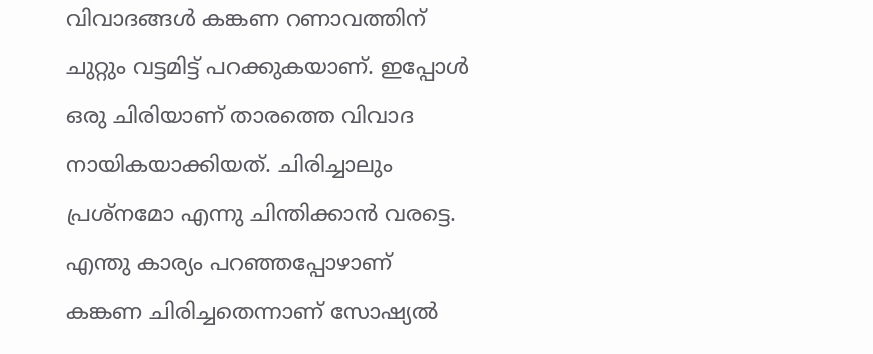വിവാദങ്ങൾ കങ്കണ റണാവത്തിന് ചുറ്റും വട്ടമിട്ട് പറക്കുകയാണ്. ഇപ്പോൾ ഒരു ചിരിയാണ് താരത്തെ വിവാദ നായികയാക്കിയത്. ചിരിച്ചാലും പ്രശ്നമോ എന്നു ചിന്തിക്കാൻ വരട്ടെ. എന്തു കാര്യം പറഞ്ഞപ്പോഴാണ് കങ്കണ ചിരിച്ചതെന്നാണ് സോഷ്യൽ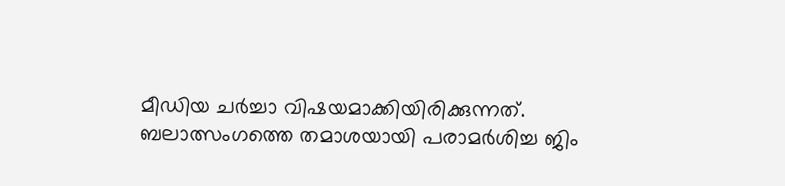മീഡിയ ചർച്ചാ വിഷയമാക്കിയിരിക്കുന്നത്. ബലാത്സംഗത്തെ തമാശയായി പരാമർശിച്ച ജിം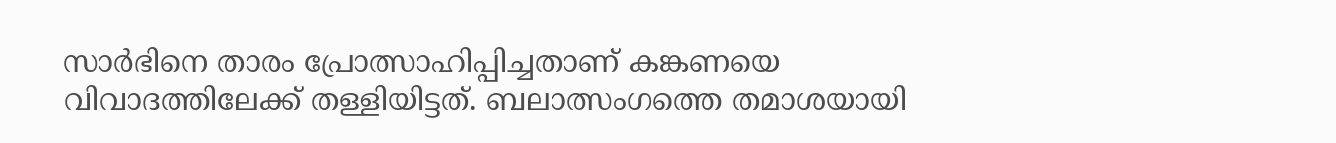സാർഭിനെ താരം പ്രോത്സാഹിപ്പിച്ചതാണ് കങ്കണയെ വിവാദത്തിലേക്ക് തള്ളിയിട്ടത്. ബലാത്സംഗത്തെ തമാശയായി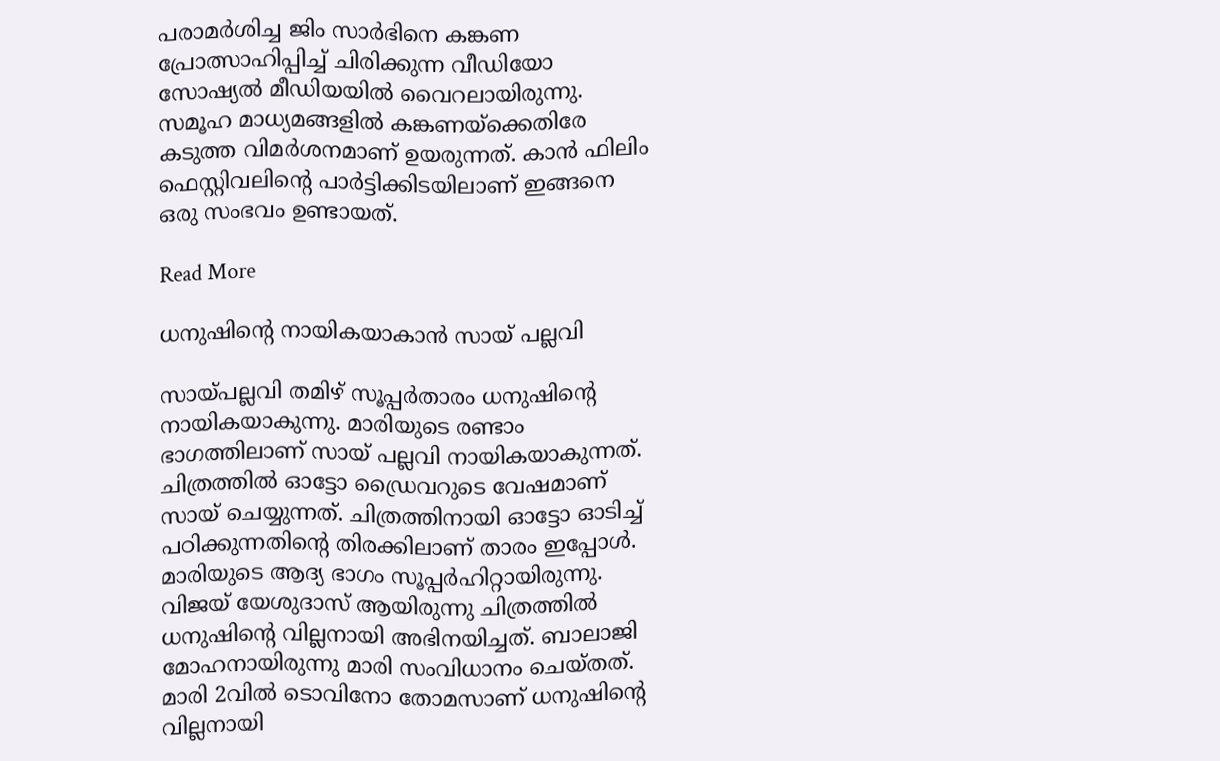പരാമർശിച്ച ജിം സാർഭിനെ കങ്കണ പ്രോത്സാഹിപ്പിച്ച് ചിരിക്കുന്ന വീഡിയോ സോഷ്യൽ മീഡിയയിൽ വൈറലായിരുന്നു. സമൂഹ മാധ്യമങ്ങളിൽ കങ്കണയ്ക്കെതിരേ കടുത്ത വിമർശനമാണ് ഉയരുന്നത്. കാൻ ഫിലിം ഫെസ്റ്റിവലിന്‍റെ പാർട്ടിക്കിടയിലാണ് ഇങ്ങനെ ഒരു സംഭവം ഉണ്ടായത്.

Read More

ധനുഷിന്‍റെ നായികയാകാൻ സായ് പല്ലവി

സായ്പല്ലവി തമിഴ് സൂപ്പർതാരം ധനുഷിന്‍റെ നായികയാകുന്നു. മാരിയുടെ രണ്ടാം ഭാഗത്തിലാണ് സായ് പല്ലവി നായികയാകുന്നത്. ചിത്രത്തിൽ ഓട്ടോ ഡ്രൈവറുടെ വേഷമാണ് സായ് ചെയ്യുന്നത്. ചിത്രത്തിനായി ഓട്ടോ ഓടിച്ച് പഠിക്കുന്നതിന്‍റെ തിരക്കിലാണ് താരം ഇപ്പോൾ. മാരിയുടെ ആദ്യ ഭാഗം സൂപ്പർഹിറ്റായിരുന്നു. വിജയ് യേശുദാസ് ആയിരുന്നു ചിത്രത്തിൽ ധനുഷിന്‍റെ വില്ലനായി അഭിനയിച്ചത്. ബാലാജി മോഹനായിരുന്നു മാരി സംവിധാനം ചെയ്തത്. മാരി 2വിൽ ടൊവിനോ തോമസാണ് ധനുഷിന്‍റെ വില്ലനായി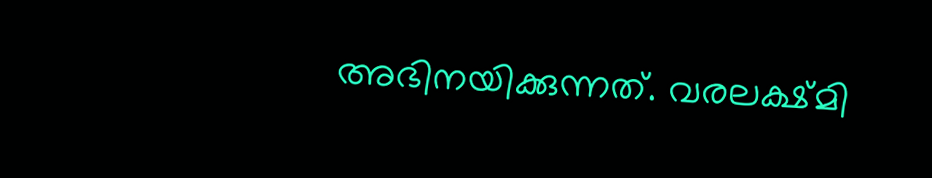അഭിനയിക്കുന്നത്. വരലക്ഷ്മി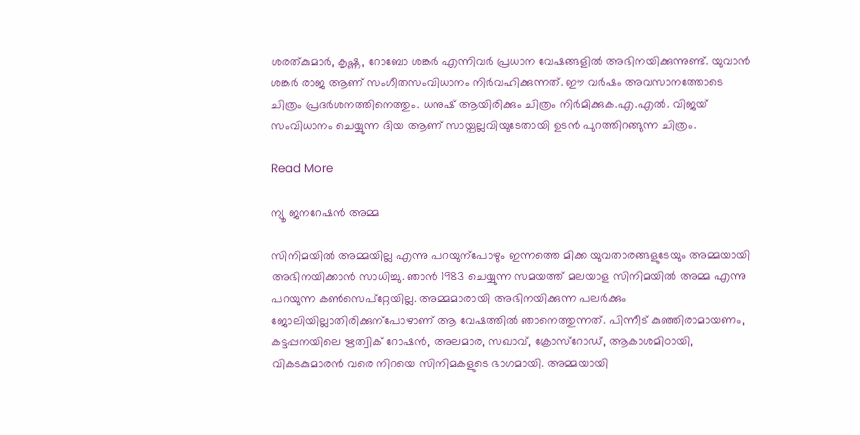ശരത്കുമാർ, കൃഷ്ണ, റോബോ ശങ്കർ എന്നിവർ പ്രധാന വേഷങ്ങളിൽ അഭിനയിക്കുന്നുണ്ട്. യുവാൻ ശങ്കർ രാജ ആണ് സംഗീതസംവിധാനം നിർവഹിക്കുന്നത്. ഈ വർഷം അവസാനത്തോടെ ചിത്രം പ്രദർശനത്തിനെത്തും. ധനുഷ് ആയിരിക്കും ചിത്രം നിർമിക്കുക.എ.എൽ. വിജയ് സംവിധാനം ചെയ്യുന്ന ദിയ ആണ് സായ്പല്ലവിയുടേതായി ഉടൻ പുറത്തിറങ്ങുന്ന ചിത്രം.

Read More

ന്യൂ ജനറേഷൻ അമ്മ

സിനിമയിൽ അമ്മയില്ല എന്നു പറയുന്പോഴും ഇന്നത്തെ മിക്ക യുവതാരങ്ങളുടേയും അമ്മയായി അഭിനയിക്കാൻ സാധിച്ചു. ഞാൻ 1983 ചെയ്യുന്ന സമയത്ത് മലയാള സിനിമയിൽ അമ്മ എന്നു പറയുന്ന കണ്‍സെപ്റ്റേയില്ല. അമ്മമാരായി അഭിനയിക്കുന്ന പലർക്കും ജോലിയില്ലാതിരിക്കുന്പോഴാണ് ആ വേഷത്തിൽ ഞാനെത്തുന്നത്. പിന്നീട് കുഞ്ഞിരാമായണം, കട്ടപ്പനയിലെ ഋത്വിക് റോഷൻ, അലമാര, സഖാവ്, ക്രോസ്റോഡ്, ആകാശമിഠായി, വികടകുമാരൻ വരെ നിറയെ സിനിമകളുടെ ഭാഗമായി. അമ്മയായി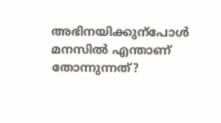അഭിനയിക്കുന്പോൾ മനസിൽ എന്താണ് തോന്നുന്നത്?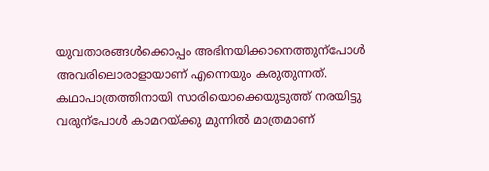യുവതാരങ്ങൾക്കൊപ്പം അഭിനയിക്കാനെത്തുന്പോൾ അവരിലൊരാളായാണ് എന്നെയും കരുതുന്നത്. കഥാപാത്രത്തിനായി സാരിയൊക്കെയുടുത്ത് നരയിട്ടു വരുന്പോൾ കാമറയ്ക്കു മുന്നിൽ മാത്രമാണ്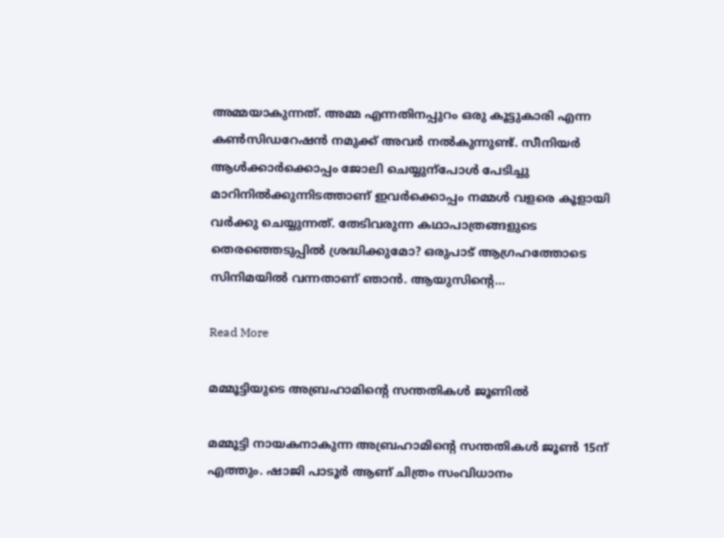അമ്മയാകുന്നത്. അമ്മ എന്നതിനപ്പുറം ഒരു കൂട്ടുകാരി എന്ന കണ്‍സിഡറേഷൻ നമുക്ക് അവർ നൽകുന്നുണ്ട്. സീനിയർ ആൾക്കാർക്കൊപ്പം ജോലി ചെയ്യുന്പോൾ പേടിച്ചു മാറിനിൽക്കുന്നിടത്താണ് ഇവർക്കൊപ്പം നമ്മൾ വളരെ കൂളായി വർക്കു ചെയ്യുന്നത്. തേടിവരുന്ന കഥാപാത്രങ്ങളുടെ തെരഞ്ഞെടുപ്പിൽ ശ്രദ്ധിക്കുമോ? ഒരുപാട് ആഗ്രഹത്തോടെ സിനിമയിൽ വന്നതാണ് ഞാൻ. ആയുസിന്‍റെ…

Read More

മമ്മൂട്ടിയുടെ അബ്രഹാമിന്‍റെ സന്തതികൾ ജൂണിൽ

മമ്മൂട്ടി നായകനാകുന്ന അബ്രഹാമിന്‍റെ സന്തതികൾ ജൂൺ 15ന് എത്തും. ഷാജി പാടൂർ ആണ് ചിത്രം സംവിധാനം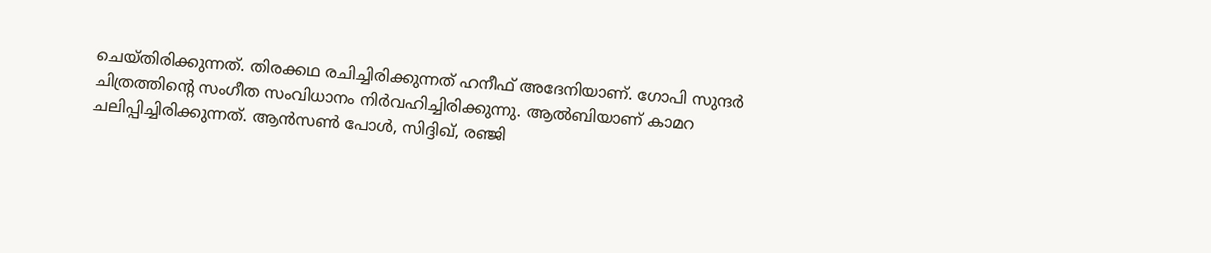ചെയ്തിരിക്കുന്നത്. തിരക്കഥ രചിച്ചിരിക്കുന്നത് ഹനീഫ് അദേനിയാണ്. ഗോപി സുന്ദർ ചിത്രത്തിന്‍റെ സംഗീത സംവിധാനം നിർവഹിച്ചിരിക്കുന്നു. ആൽബിയാണ് കാമറ ചലിപ്പിച്ചിരിക്കുന്നത്. ആൻസൺ പോൾ, സിദ്ദിഖ്, രഞ്ജി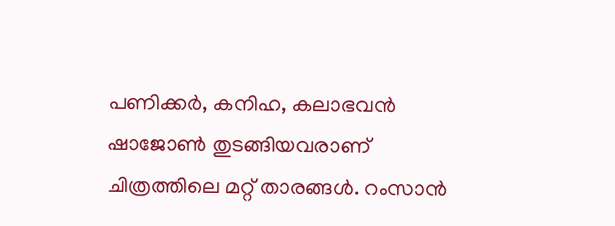പണിക്കർ, കനിഹ, കലാഭവൻ ഷാജോൺ തുടങ്ങിയവരാണ് ചിത്രത്തിലെ മറ്റ് താരങ്ങൾ. റംസാൻ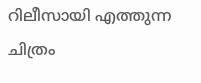റിലീസായി എത്തുന്ന ചിത്രം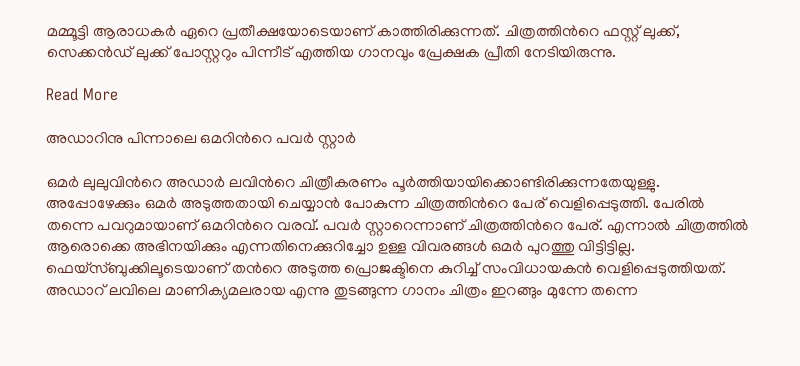മമ്മൂട്ടി ആരാധകർ ഏറെ പ്രതീക്ഷയോടെയാണ് കാത്തിരിക്കുന്നത്. ചിത്രത്തിന്‍റെ ഫസ്റ്റ് ലുക്ക്, സെക്കൻഡ് ലുക്ക് പോസ്റ്ററും പിന്നീട് എത്തിയ ഗാനവും പ്രേക്ഷക പ്രീതി നേടിയിരുന്നു.

Read More

അഡാറിനു പിന്നാലെ ഒമറിന്‍റെ പവർ സ്റ്റാർ‌

ഒമർ ലുലുവിന്‍റെ അഡാർ ലവിന്‍റെ ചിത്രീകരണം പൂർത്തിയായിക്കൊണ്ടിരിക്കുന്നതേയുള്ളു. അപ്പോഴേക്കും ഒമർ അടുത്തതായി ചെയ്യാൻ പോകുന്ന ചിത്രത്തിന്‍റെ പേര് വെളിപ്പെടുത്തി. പേരിൽ തന്നെ പവറുമായാണ് ഒമറിന്‍റെ വരവ്. പവർ സ്റ്റാറെന്നാണ് ചിത്രത്തിന്‍റെ പേര്. എന്നാൽ ചിത്രത്തിൽ ആരൊക്കെ അഭിനയിക്കും എന്നതിനെക്കുറിച്ചോ ഉള്ള വിവരങ്ങൾ ഒമർ പുറത്തു വിട്ടിട്ടില്ല. ഫെയ്സ്ബുക്കിലൂടെയാണ് തന്‍റെ അടുത്ത പ്രൊജക്ടിനെ കുറിച്ച് സംവിധായകൻ വെളിപ്പെടുത്തിയത്. അഡാറ് ലവിലെ മാണിക്യമലരായ എന്നു തുടങ്ങുന്ന ഗാനം ചിത്രം ഇറങ്ങും മുന്നേ തന്നെ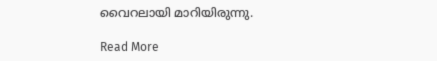വൈറലായി മാറിയിരുന്നു.

Read More